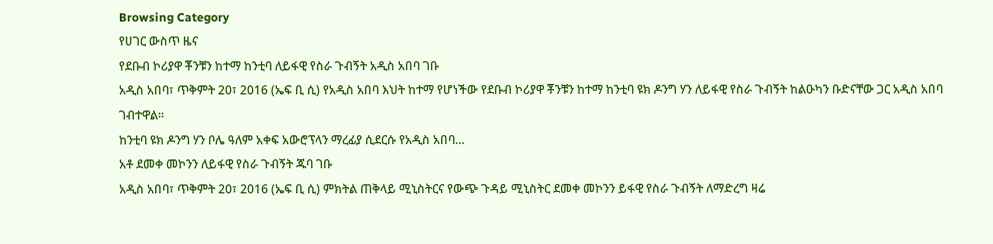Browsing Category
የሀገር ውስጥ ዜና
የደቡብ ኮሪያዋ ቾንቹን ከተማ ከንቲባ ለይፋዊ የስራ ጉብኝት አዲስ አበባ ገቡ
አዲስ አበባ፣ ጥቅምት 20፣ 2016 (ኤፍ ቢ ሲ) የአዲስ አበባ እህት ከተማ የሆነችው የደቡብ ኮሪያዋ ቾንቹን ከተማ ከንቲባ ዩክ ዶንግ ሃን ለይፋዊ የስራ ጉብኝት ከልዑካን ቡድናቸው ጋር አዲስ አበባ ገብተዋል፡፡
ከንቲባ ዩክ ዶንግ ሃን ቦሌ ዓለም አቀፍ አውሮፕላን ማረፊያ ሲደርሱ የአዲስ አበባ…
አቶ ደመቀ መኮንን ለይፋዊ የስራ ጉብኝት ጁባ ገቡ
አዲስ አበባ፣ ጥቅምት 20፣ 2016 (ኤፍ ቢ ሲ) ምክትል ጠቅላይ ሚኒስትርና የውጭ ጉዳይ ሚኒስትር ደመቀ መኮንን ይፋዊ የስራ ጉብኝት ለማድረግ ዛሬ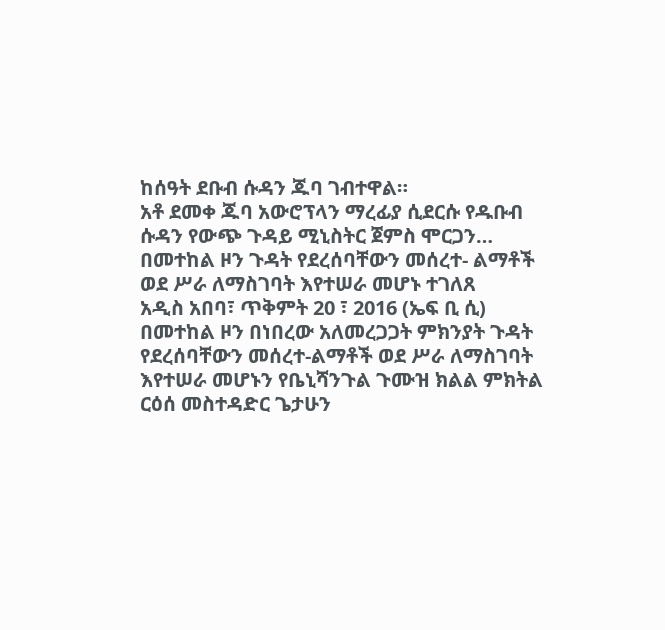ከሰዓት ደቡብ ሱዳን ጁባ ገብተዋል።
አቶ ደመቀ ጁባ አውሮፕላን ማረፊያ ሲደርሱ የዱቡብ ሱዳን የውጭ ጉዳይ ሚኒስትር ጀምስ ሞርጋን…
በመተከል ዞን ጉዳት የደረሰባቸውን መሰረተ- ልማቶች ወደ ሥራ ለማስገባት እየተሠራ መሆኑ ተገለጸ
አዲስ አበባ፣ ጥቅምት 20 ፣ 2016 (ኤፍ ቢ ሲ) በመተከል ዞን በነበረው አለመረጋጋት ምክንያት ጉዳት የደረሰባቸውን መሰረተ-ልማቶች ወደ ሥራ ለማስገባት እየተሠራ መሆኑን የቤኒሻንጉል ጉሙዝ ክልል ምክትል ርዕሰ መስተዳድር ጌታሁን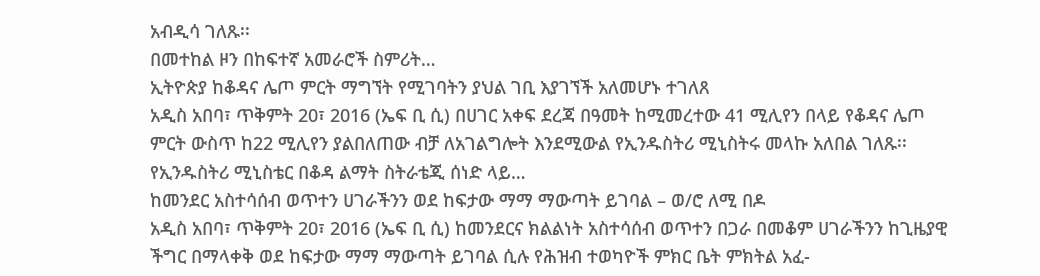አብዲሳ ገለጹ፡፡
በመተከል ዞን በከፍተኛ አመራሮች ስምሪት…
ኢትዮጵያ ከቆዳና ሌጦ ምርት ማግኘት የሚገባትን ያህል ገቢ እያገኘች አለመሆኑ ተገለጸ
አዲስ አበባ፣ ጥቅምት 20፣ 2016 (ኤፍ ቢ ሲ) በሀገር አቀፍ ደረጃ በዓመት ከሚመረተው 41 ሚሊየን በላይ የቆዳና ሌጦ ምርት ውስጥ ከ22 ሚሊየን ያልበለጠው ብቻ ለአገልግሎት እንደሚውል የኢንዱስትሪ ሚኒስትሩ መላኩ አለበል ገለጹ፡፡
የኢንዱስትሪ ሚኒስቴር በቆዳ ልማት ስትራቴጂ ሰነድ ላይ…
ከመንደር አስተሳሰብ ወጥተን ሀገራችንን ወደ ከፍታው ማማ ማውጣት ይገባል – ወ/ሮ ለሚ በዶ
አዲስ አበባ፣ ጥቅምት 20፣ 2016 (ኤፍ ቢ ሲ) ከመንደርና ክልልነት አስተሳሰብ ወጥተን በጋራ በመቆም ሀገራችንን ከጊዜያዊ ችግር በማላቀቅ ወደ ከፍታው ማማ ማውጣት ይገባል ሲሉ የሕዝብ ተወካዮች ምክር ቤት ምክትል አፈ-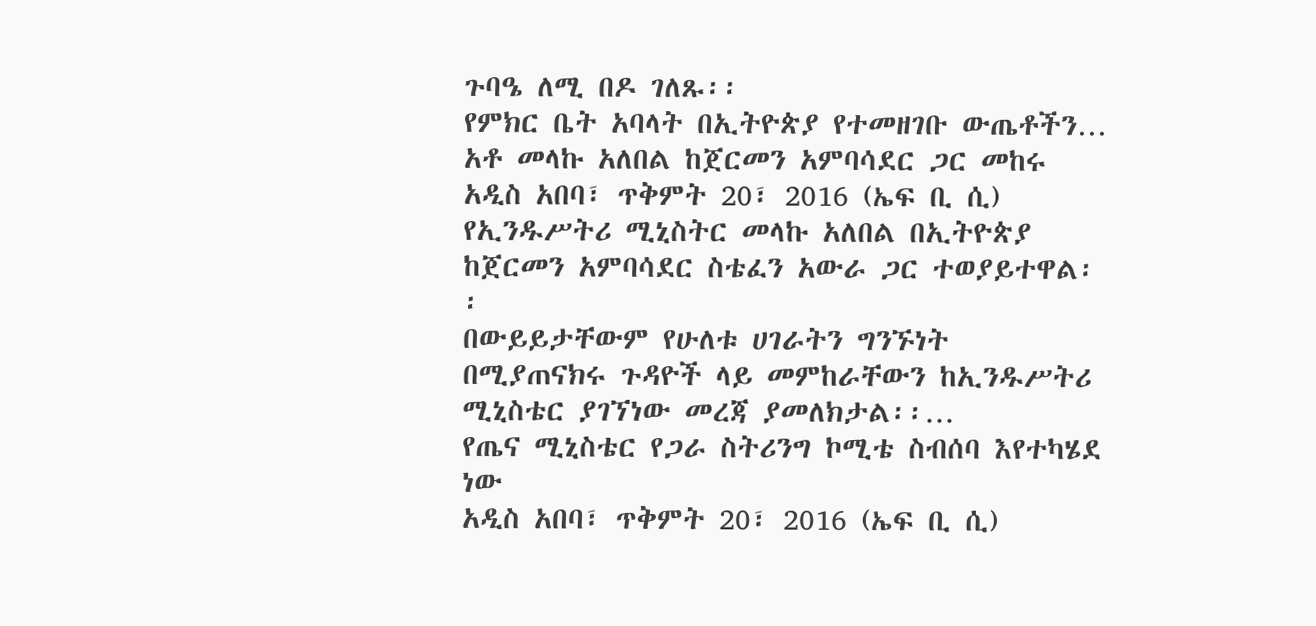ጉባዔ ለሚ በዶ ገለጹ፡፡
የምክር ቤት አባላት በኢትዮጵያ የተመዘገቡ ውጤቶችን…
አቶ መላኩ አለበል ከጀርመን አምባሳደር ጋር መከሩ
አዲስ አበባ፣ ጥቅምት 20፣ 2016 (ኤፍ ቢ ሲ) የኢንዱሥትሪ ሚኒስትር መላኩ አለበል በኢትዮጵያ ከጀርመን አምባሳደር ስቴፈን አውራ ጋር ተወያይተዋል፡፡
በውይይታቸውም የሁለቱ ሀገራትን ግንኙነት በሚያጠናክሩ ጉዳዮች ላይ መምከራቸውን ከኢንዱሥትሪ ሚኒስቴር ያገኘነው መረጃ ያመለክታል፡፡…
የጤና ሚኒስቴር የጋራ ስትሪንግ ኮሚቴ ስብሰባ እየተካሄደ ነው
አዲስ አበባ፣ ጥቅምት 20፣ 2016 (ኤፍ ቢ ሲ)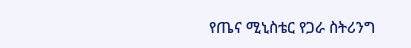የጤና ሚኒስቴር የጋራ ስትሪንግ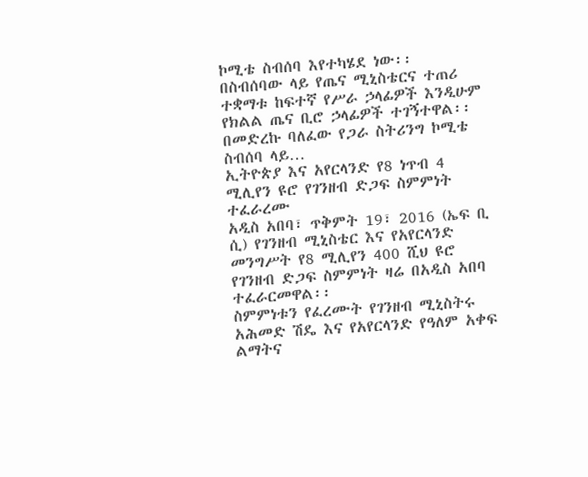ኮሚቴ ስብሰባ እየተካሄደ ነው፡፡
በስብሰባው ላይ የጤና ሚኒስቴርና ተጠሪ ተቋማቱ ከፍተኛ የሥራ ኃላፊዎች እንዲሁም የክልል ጤና ቢሮ ኃላፊዎች ተገኝተዋል፡፡
በመድረኩ ባለፈው የጋራ ስትሪንግ ኮሚቴ ስብሰባ ላይ…
ኢትዮጵያ እና አየርላንድ የ8 ነጥብ 4 ሚሊየን ዩሮ የገንዘብ ድጋፍ ስምምነት ተፈራረሙ
አዲስ አበባ፣ ጥቅምት 19፣ 2016 (ኤፍ ቢ ሲ) የገንዘብ ሚኒስቴር እና የአየርላንድ መንግሥት የ8 ሚሊየን 400 ሺህ ዩሮ የገንዘብ ድጋፍ ስምምነት ዛሬ በአዲስ አበባ ተፈራርመዋል፡፡
ስምምነቱን የፈረሙት የገንዘብ ሚኒስትሩ አሕመድ ሽዴ እና የአየርላንድ የዓለም አቀፍ ልማትና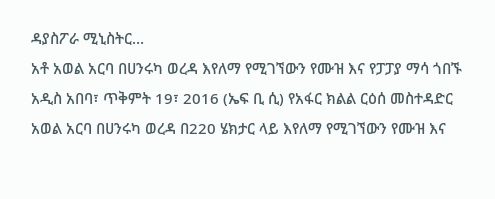ዳያስፖራ ሚኒስትር…
አቶ አወል አርባ በሀንሩካ ወረዳ እየለማ የሚገኘውን የሙዝ እና የፓፓያ ማሳ ጎበኙ
አዲስ አበባ፣ ጥቅምት 19፣ 2016 (ኤፍ ቢ ሲ) የአፋር ክልል ርዕሰ መስተዳድር አወል አርባ በሀንሩካ ወረዳ በ220 ሄክታር ላይ እየለማ የሚገኘውን የሙዝ እና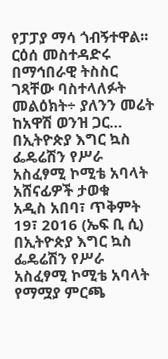የፓፓያ ማሳ ጎብኝተዋል፡፡
ርዕሰ መስተዳድሩ በማኅበራዊ ትስስር ገጻቸው ባስተላለፉት መልዕክት÷ ያለንን መሬት ከአዋሽ ወንዝ ጋር…
በኢትዮጵያ እግር ኳስ ፌዴሬሽን የሥራ አስፈፃሚ ኮሚቴ አባላት አሸናፊዎች ታወቁ
አዲስ አበባ፣ ጥቅምት 19፣ 2016 (ኤፍ ቢ ሲ) በኢትዮጵያ እግር ኳስ ፌዴሬሽን የሥራ አስፈፃሚ ኮሚቴ አባላት የማሟያ ምርጫ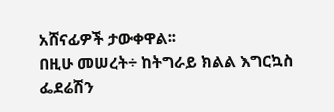አሸናፊዎች ታውቀዋል፡፡
በዚሁ መሠረት÷ ከትግራይ ክልል እግርኳስ ፌደሬሽን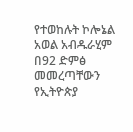የተወከሉት ኮሎኔል አወል አብዱራሂም በ92 ድምፅ መመረጣቸውን የኢትዮጵያ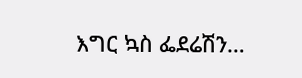እግር ኳስ ፌደሬሽን…